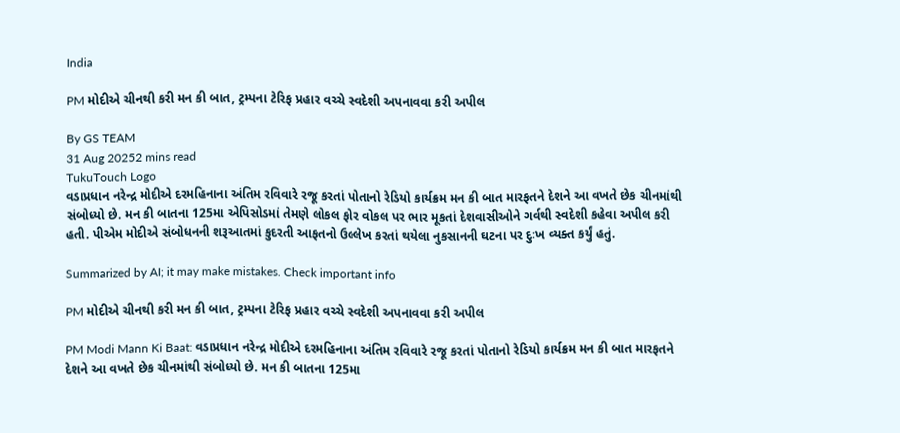India

PM મોદીએ ચીનથી કરી મન કી બાત, ટ્રમ્પના ટેરિફ પ્રહાર વચ્ચે સ્વદેશી અપનાવવા કરી અપીલ

By GS TEAM
31 Aug 20252 mins read
TukuTouch Logo
વડાપ્રધાન નરેન્દ્ર મોદીએ દરમહિનાના અંતિમ રવિવારે રજૂ કરતાં પોતાનો રેડિયો કાર્યક્રમ મન કી બાત મારફતને દેશને આ વખતે છેક ચીનમાંથી સંબોધ્યો છે. મન કી બાતના 125મા એપિસોડમાં તેમણે લોકલ ફોર વોકલ પર ભાર મૂકતાં દેશવાસીઓને ગર્વથી સ્વદેશી કહેવા અપીલ કરી હતી. પીએમ મોદીએ સંબોધનની શરૂઆતમાં કુદરતી આફતનો ઉલ્લેખ કરતાં થયેલા નુકસાનની ઘટના પર દુઃખ વ્યક્ત કર્યું હતું.

Summarized by AI; it may make mistakes. Check important info

PM મોદીએ ચીનથી કરી મન કી બાત, ટ્રમ્પના ટેરિફ પ્રહાર વચ્ચે સ્વદેશી અપનાવવા કરી અપીલ

PM Modi Mann Ki Baat: વડાપ્રધાન નરેન્દ્ર મોદીએ દરમહિનાના અંતિમ રવિવારે રજૂ કરતાં પોતાનો રેડિયો કાર્યક્રમ મન કી બાત મારફતને દેશને આ વખતે છેક ચીનમાંથી સંબોધ્યો છે. મન કી બાતના 125મા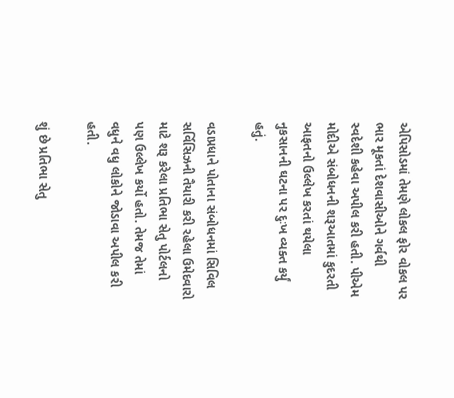એપિસોડમાં તેમણે લોકલ ફોર વોકલ પર ભાર મૂકતાં દેશવાસીઓને ગર્વથી સ્વદેશી કહેવા અપીલ કરી હતી. પીએમ મોદીએ સંબોધનની શરૂઆતમાં કુદરતી આફતનો ઉલ્લેખ કરતાં થયેલા નુકસાનની ઘટના પર દુઃખ વ્યક્ત કર્યું હતું.

વડાપ્રધાને પોતાના સંબોધનમાં સિવિલ સર્વિસિઝની તૈયારી કરી રહેલા ઉમેદવારો માટે શરૂ કરેલા પ્રતિભા સેતુ પોર્ટલનો પણ ઉલ્લેખ કર્યો હતો. તેમજ તેમાં વધુને વધુ લોકોને જોડાવા અપીલ કરી હતી.

શું છે પ્રતિભા સેતુ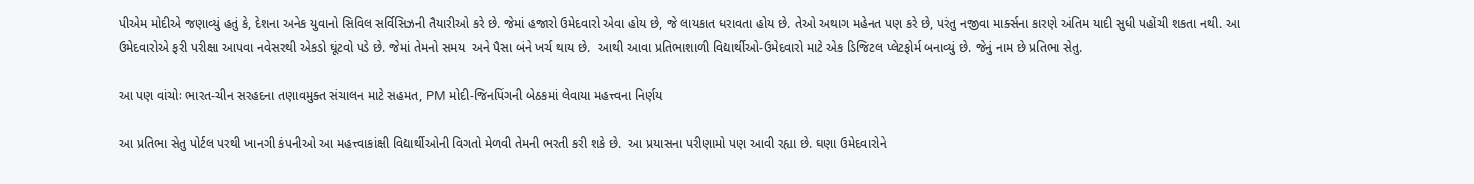પીએમ મોદીએ જણાવ્યું હતું કે, દેશના અનેક યુવાનો સિવિલ સર્વિસિઝની તૈયારીઓ કરે છે. જેમાં હજારો ઉમેદવારો એવા હોય છે, જે લાયકાત ધરાવતા હોય છે. તેઓ અથાગ મહેનત પણ કરે છે, પરંતુ નજીવા માર્ક્સના કારણે અંતિમ યાદી સુધી પહોંચી શકતા નથી. આ ઉમેદવારોએ ફરી પરીક્ષા આપવા નવેસરથી એકડો ઘૂંટવો પડે છે. જેમાં તેમનો સમય  અને પૈસા બંને ખર્ચ થાય છે.  આથી આવા પ્રતિભાશાળી વિદ્યાર્થીઓ-ઉમેદવારો માટે એક ડિજિટલ પ્લેટફોર્મ બનાવ્યું છે. જેનું નામ છે પ્રતિભા સેતુ.

આ પણ વાંચોઃ ભારત-ચીન સરહદના તણાવમુક્ત સંચાલન માટે સહમત, PM મોદી-જિનપિંગની બેઠકમાં લેવાયા મહત્ત્વના નિર્ણય

આ પ્રતિભા સેતુ પોર્ટલ પરથી ખાનગી કંપનીઓ આ મહત્ત્વાકાંક્ષી વિદ્યાર્થીઓની વિગતો મેળવી તેમની ભરતી કરી શકે છે.  આ પ્રયાસના પરીણામો પણ આવી રહ્યા છે. ઘણા ઉમેદવારોને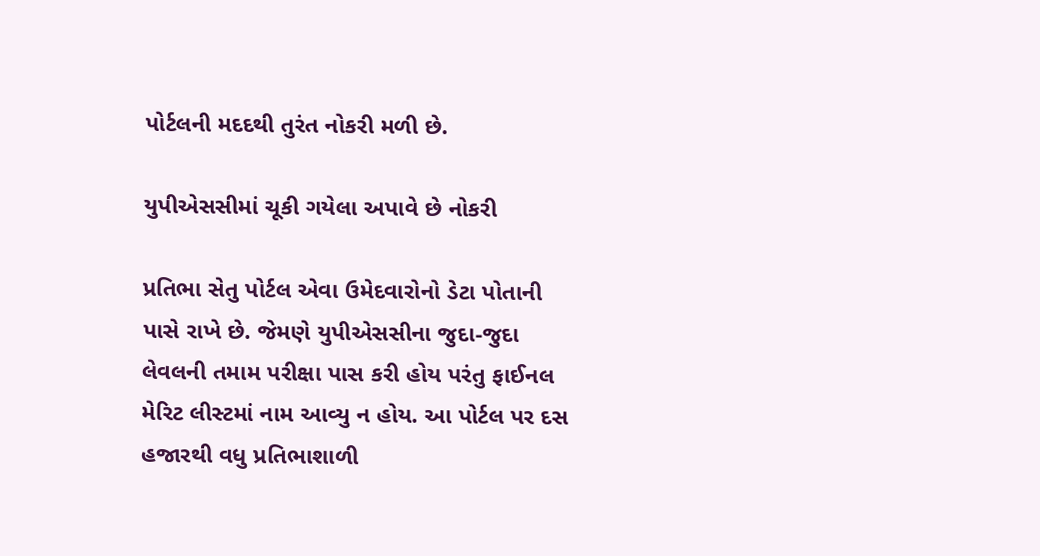પોર્ટલની મદદથી તુરંત નોકરી મળી છે.

યુપીએસસીમાં ચૂકી ગયેલા અપાવે છે નોકરી

પ્રતિભા સેતુ પોર્ટલ એવા ઉમેદવારોનો ડેટા પોતાની પાસે રાખે છે. જેમણે યુપીએસસીના જુદા-જુદા લેવલની તમામ પરીક્ષા પાસ કરી હોય પરંતુ ફાઈનલ મેરિટ લીસ્ટમાં નામ આવ્યુ ન હોય. આ પોર્ટલ પર દસ હજારથી વધુ પ્રતિભાશાળી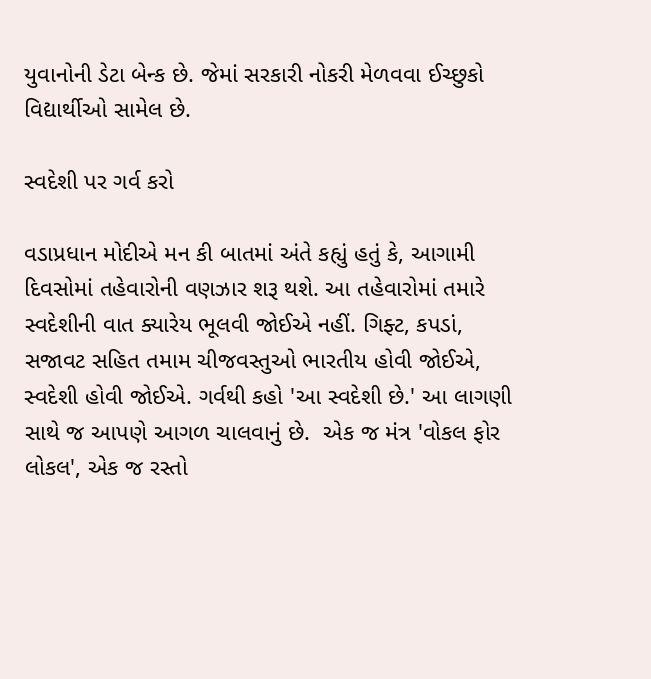યુવાનોની ડેટા બેન્ક છે. જેમાં સરકારી નોકરી મેળવવા ઈચ્છુકો વિદ્યાર્થીઓ સામેલ છે.

સ્વદેશી પર ગર્વ કરો

વડાપ્રધાન મોદીએ મન કી બાતમાં અંતે કહ્યું હતું કે, આગામી દિવસોમાં તહેવારોની વણઝાર શરૂ થશે. આ તહેવારોમાં તમારે સ્વદેશીની વાત ક્યારેય ભૂલવી જોઈએ નહીં. ગિફ્ટ, કપડાં, સજાવટ સહિત તમામ ચીજવસ્તુઓ ભારતીય હોવી જોઈએ, સ્વદેશી હોવી જોઈએ. ગર્વથી કહો 'આ સ્વદેશી છે.' આ લાગણી સાથે જ આપણે આગળ ચાલવાનું છે.  એક જ મંત્ર 'વોકલ ફોર લોકલ', એક જ રસ્તો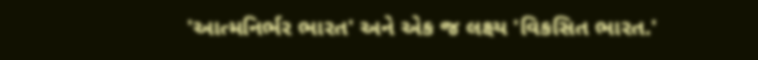'આત્મનિર્ભર ભારત' અને એક જ લક્ષ્ય 'વિકસિત ભારત.'